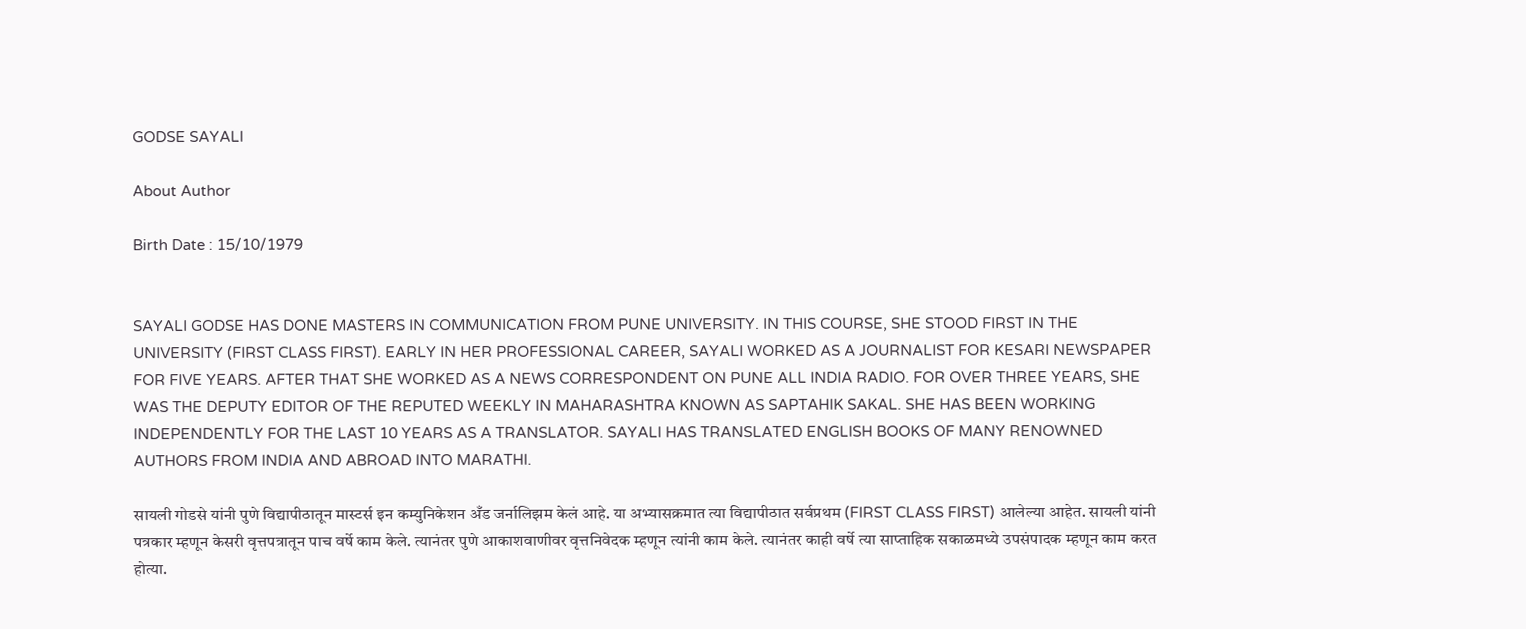GODSE SAYALI

About Author

Birth Date : 15/10/1979


SAYALI GODSE HAS DONE MASTERS IN COMMUNICATION FROM PUNE UNIVERSITY. IN THIS COURSE, SHE STOOD FIRST IN THE UNIVERSITY (FIRST CLASS FIRST). EARLY IN HER PROFESSIONAL CAREER, SAYALI WORKED AS A JOURNALIST FOR KESARI NEWSPAPER FOR FIVE YEARS. AFTER THAT SHE WORKED AS A NEWS CORRESPONDENT ON PUNE ALL INDIA RADIO. FOR OVER THREE YEARS, SHE WAS THE DEPUTY EDITOR OF THE REPUTED WEEKLY IN MAHARASHTRA KNOWN AS SAPTAHIK SAKAL. SHE HAS BEEN WORKING INDEPENDENTLY FOR THE LAST 10 YEARS AS A TRANSLATOR. SAYALI HAS TRANSLATED ENGLISH BOOKS OF MANY RENOWNED AUTHORS FROM INDIA AND ABROAD INTO MARATHI.

सायली गोडसे यांनी पुणे विद्यापीठातून मास्टर्स इन कम्युनिकेशन अँड जर्नालिझम केलं आहे. या अभ्यासक्रमात त्या विद्यापीठात सर्वप्रथम (FIRST CLASS FIRST) आलेल्या आहेत. सायली यांनी पत्रकार म्हणून केसरी वृत्तपत्रातून पाच वर्षे काम केले. त्यानंतर पुणे आकाशवाणीवर वृत्तनिवेदक म्हणून त्यांनी काम केले. त्यानंतर काही वर्षे त्या साप्ताहिक सकाळमध्ये उपसंपादक म्हणून काम करत होत्या.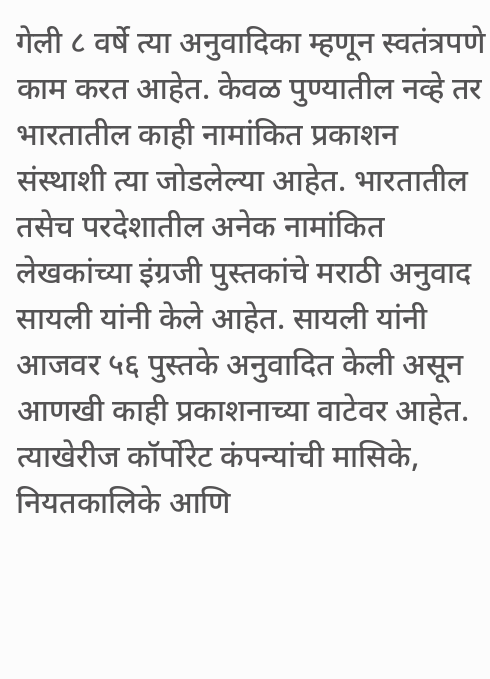गेली ८ वर्षे त्या अनुवादिका म्हणून स्वतंत्रपणे काम करत आहेत. केवळ पुण्यातील नव्हे तर भारतातील काही नामांकित प्रकाशन संस्थाशी त्या जोडलेल्या आहेत. भारतातील तसेच परदेशातील अनेक नामांकित लेखकांच्या इंग्रजी पुस्तकांचे मराठी अनुवाद सायली यांनी केले आहेत. सायली यांनी आजवर ५६ पुस्तके अनुवादित केली असून आणखी काही प्रकाशनाच्या वाटेवर आहेत. त्याखेरीज कॉर्पोरेट कंपन्यांची मासिके, नियतकालिके आणि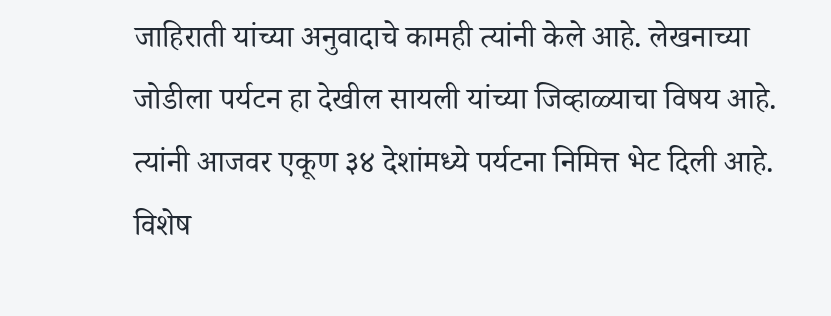जाहिराती यांच्या अनुवादाचे कामही त्यांनी केले आहे. लेखनाच्या जोडीला पर्यटन हा देखील सायली यांच्या जिव्हाळ्याचा विषय आहे. त्यांनी आजवर एकूण ३४ देशांमध्ये पर्यटना निमित्त भेट दिली आहे. विशेष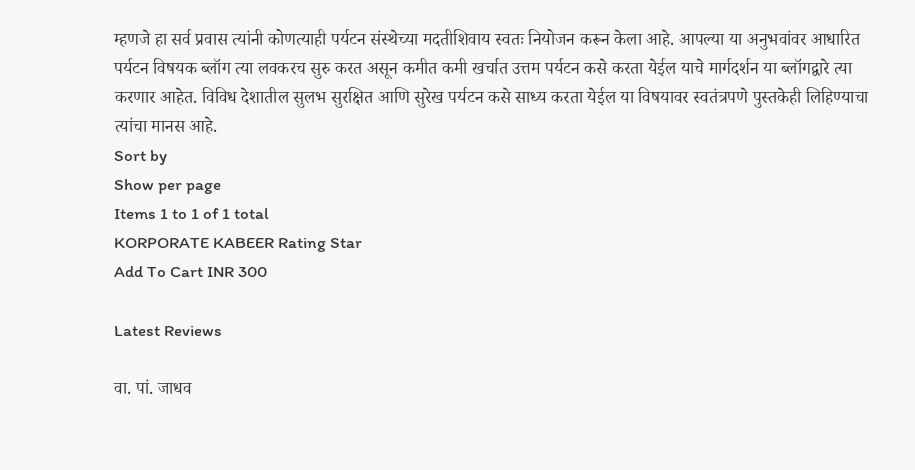म्हणजे हा सर्व प्रवास त्यांनी कोणत्याही पर्यटन संस्थेच्या मदतीशिवाय स्वतः नियोजन करून केला आहे. आपल्या या अनुभवांवर आधारित पर्यटन विषयक ब्लॉग त्या लवकरच सुरु करत असून कमीत कमी खर्चात उत्तम पर्यटन कसे करता येईल याचे मार्गदर्शन या ब्लॉगद्वारे त्या करणार आहेत. विविध देशातील सुलभ सुरक्षित आणि सुरेख पर्यटन कसे साध्य करता येईल या विषयावर स्वतंत्रपणे पुस्तकेही लिहिण्याचा त्यांचा मानस आहे.
Sort by
Show per page
Items 1 to 1 of 1 total
KORPORATE KABEER Rating Star
Add To Cart INR 300

Latest Reviews

वा. पां. जाधव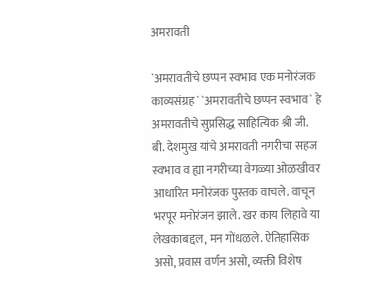अमरावती

`अमरावतीचे छप्पन स्वभाव एक मनोरंजक काव्यसंग्रह` `अमरावतीचे छप्पन स्वभाव` हे अमरावतीचे सुप्रसिद्ध साहित्यिक श्री जी. बी. देशमुख यांचे अमरावती नगरीचा सहज स्वभाव व ह्या नगरीच्या वेगळ्या ओळखीवर आधारित मनोरंजक पुस्तक वाचले. वाचून भरपूर मनोरंजन झाले. खर काय लिहावे या लेखकाबद्दल, मन गोंधळले. ऐतिहासिक असो, प्रवास वर्णन असो, व्यक्ती विशेष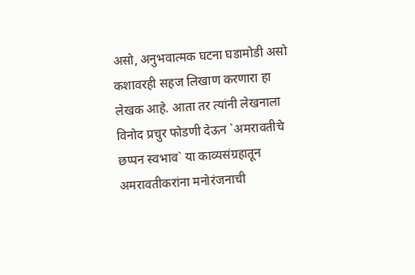असो, अनुभवात्मक घटना घडामोडी असो कशावरही सहज लिखाण करणारा हा लेखक आहे. आता तर त्यांनी लेखनाला विनोद प्रचुर फोडणी देऊन `अमरावतीचे छप्पन स्वभाव` या काव्यसंग्रहातून अमरावतीकरांना मनोरंजनाची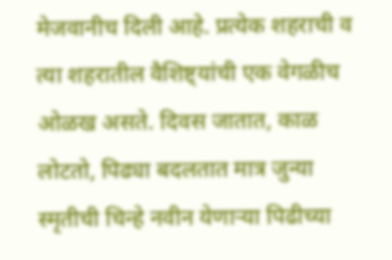मेजवानीच दिली आहे. प्रत्येक शहराची व त्या शहरातील वैशिष्ट्यांची एक वेगळीच ओळख असते. दिवस जातात, काळ लोटतो, पिढ्या बदलतात मात्र जुन्या स्मृतीची चिन्हे नवीन येणाऱ्या पिढीच्या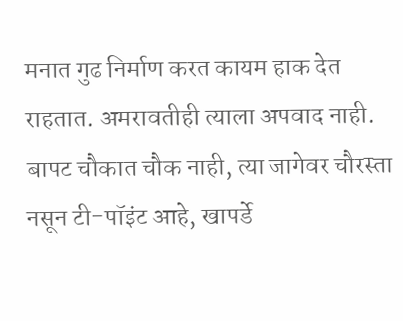मनात गुढ निर्माण करत कायम हाक देत राहतात. अमरावतीही त्याला अपवाद नाही. बापट चौकात चौक नाही, त्या जागेवर चौरस्ता नसून टी-पॉइंट आहे, खापर्डे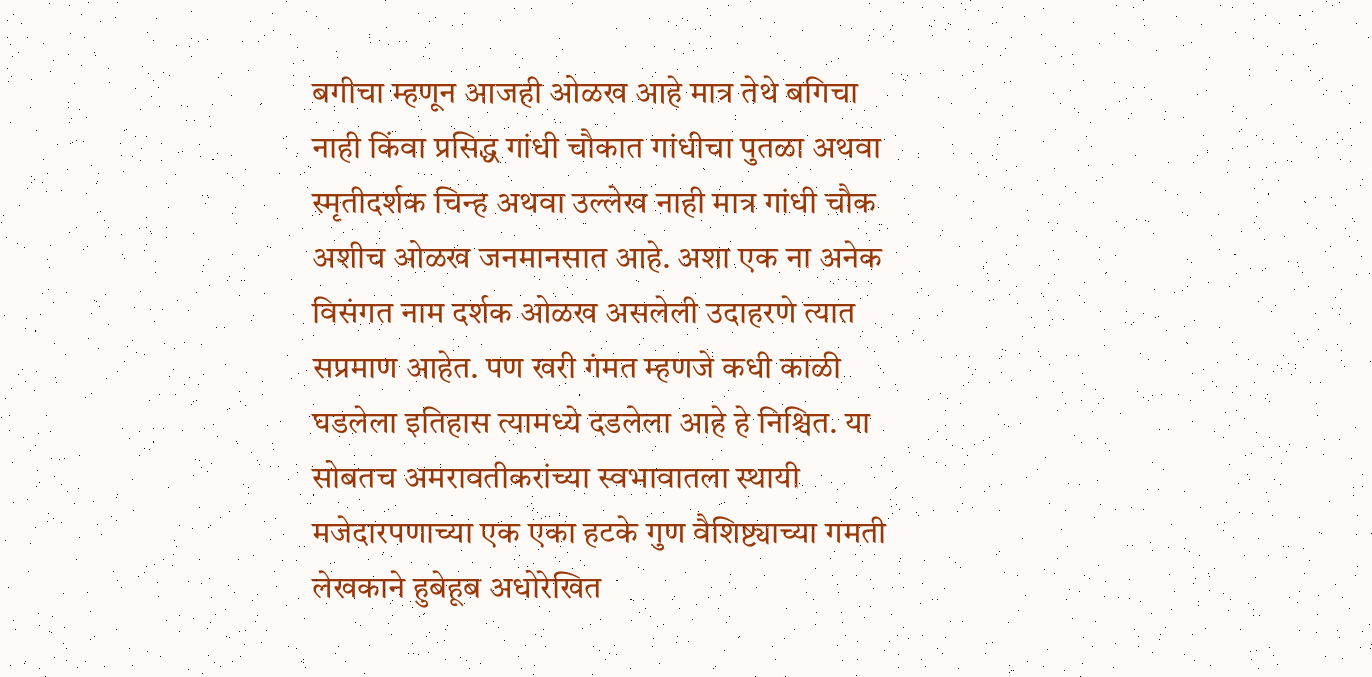बगीचा म्हणून आजही ओळख आहे मात्र तेथे बगिचा नाही किंवा प्रसिद्ध गांधी चौकात गांधीचा पुतळा अथवा स्मृतीदर्शक चिन्ह अथवा उल्लेख नाही मात्र गांधी चौक अशीच ओळख जनमानसात आहे. अशा एक ना अनेक विसंगत नाम दर्शक ओळख असलेली उदाहरणे त्यात सप्रमाण आहेत. पण खरी गंमत म्हणजे कधी काळी घडलेला इतिहास त्यामध्ये दडलेला आहे हे निश्चित. या सोबतच अमरावतीकरांच्या स्वभावातला स्थायी मजेदारपणाच्या एक एका हटके गुण वैशिष्ट्याच्या गमती लेखकाने हुबेहूब अधोरेखित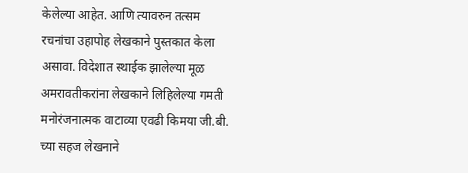केलेल्या आहेत. आणि त्यावरुन तत्सम रचनांचा उहापोह लेखकाने पुस्तकात केला असावा. विदेशात स्थाईक झालेल्या मूळ अमरावतीकरांना लेखकाने लिहिलेल्या गमती मनोरंजनात्मक वाटाव्या एवढी किमया जी.बी. च्या सहज लेखनाने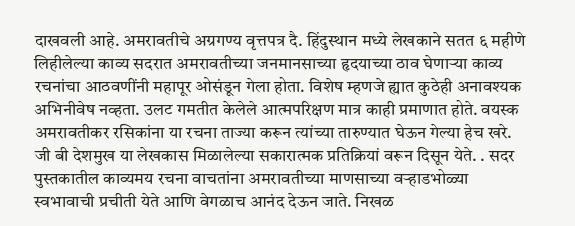दाखवली आहे. अमरावतीचे अग्रगण्य वृत्तपत्र दै. हिंदुस्थान मध्ये लेखकाने सतत ६ महीणे लिहीलेल्या काव्य सदरात अमरावतीच्या जनमानसाच्या हृदयाच्या ठाव घेणाऱ्या काव्य रचनांचा आठवणींनी महापूर ओसंडून गेला होता. विशेष म्हणजे ह्यात कुठेही अनावश्यक अभिनीवेष नव्हता. उलट गमतीत केलेले आत्मपरिक्षण मात्र काही प्रमाणात होते. वयस्क अमरावतीकर रसिकांना या रचना ताज्या करून त्यांच्या तारुण्यात घेऊन गेल्या हेच खरे. जी बी देशमुख या लेखकास मिळालेल्या सकारात्मक प्रतिक्रियां वरून दिसून येते. . सदर पुस्तकातील काव्यमय रचना वाचतांना अमरावतीच्या माणसाच्या वऱ्हाडभोळ्या स्वभावाची प्रचीती येते आणि वेगळाच आनंद देऊन जाते. निखळ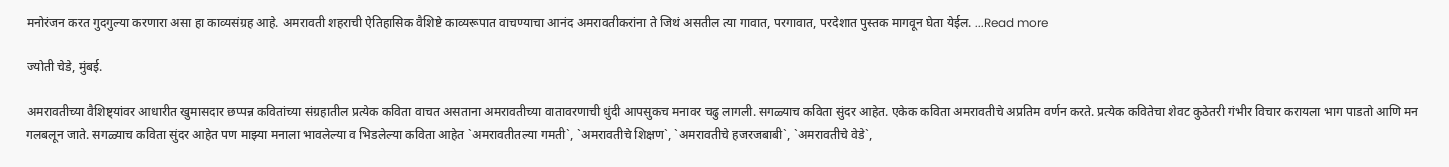मनोरंजन करत गुदगुल्या करणारा असा हा काव्यसंग्रह आहे. अमरावती शहराची ऐतिहासिक वैशिष्टे काव्यरूपात वाचण्याचा आनंद अमरावतीकरांना ते जिथं असतील त्या गावात, परगावात, परदेशात पुस्तक मागवून घेता येईल. ...Read more

ज्योती चेडे, मुंबई.

अमरावतीच्या वैशिष्ट्यांवर आधारीत खुमासदार छप्पन्न कवितांच्या संग्रहातील प्रत्येक कविता वाचत असताना अमरावतीच्या वातावरणाची धुंदी आपसुकच मनावर चढु लागली. सगळ्याच कविता सुंदर आहेत. एकेक कविता अमरावतीचे अप्रतिम वर्णन करते. प्रत्येक कवितेचा शेवट कुठेतरी गंभीर विचार करायला भाग पाडतो आणि मन गलबलून जाते. सगळ्याच कविता सुंदर आहेत पण माझ्या मनाला भावलेल्या व भिडलेल्या कविता आहेत `अमरावतीतल्या गमती`, `अमरावतीचे शिक्षण`, `अमरावतीचे हजरजबाबी`, `अमरावतीचे वेडे`,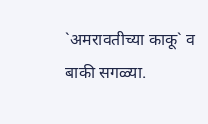`अमरावतीच्या काकू` व बाकी सगळ्या.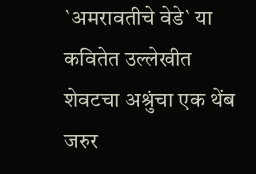`अमरावतीचे वेडे` या कवितेत उल्लेखीत शेवटचा अश्रुंचा एक थेंब जरुर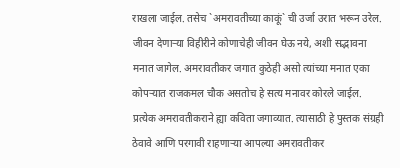राखला जाईल. तसेच `अमरावतीच्या काकूं` ची उर्जा उरात भरून उरेल. जीवन देणाऱ्या विहीरीने कोणाचेही जीवन घेऊ नये, अशी सद्भावना मनात जागेल. अमरावतीकर जगात कुठेही असो त्यांच्या मनात एका कोपऱ्यात राजकमल चौक असतोच हे सत्य मनावर कोरले जाईल. प्रत्येक अमरावतीकराने ह्या कविता जगाव्यात. त्यासाठी हे पुस्तक संग्रही ठेवावे आणि परगावी राहणाऱ्या आपल्या अमरावतीकर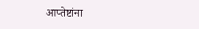आप्तेष्टांना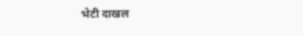भेटी दाखल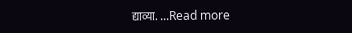द्याव्या. ...Read more